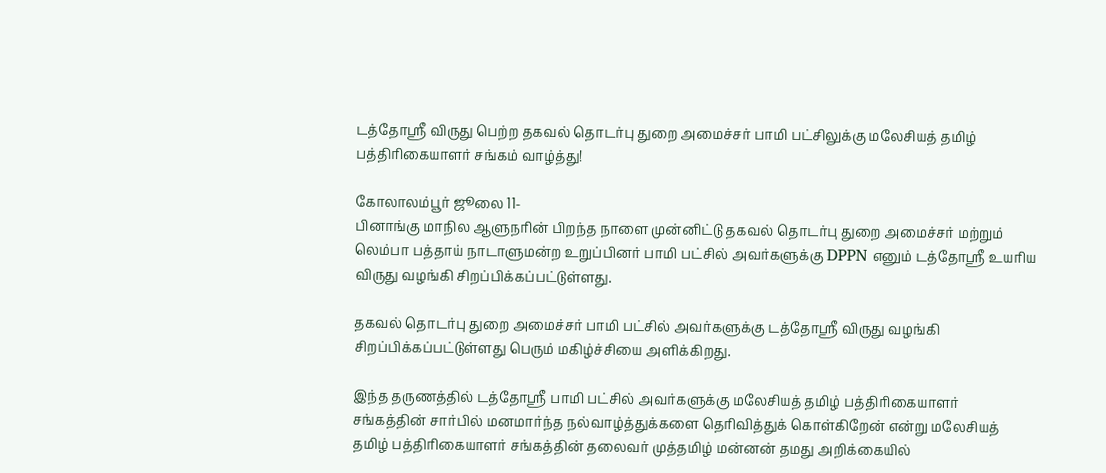டத்தோஸ்ரீ விருது பெற்ற தகவல் தொடர்பு துறை அமைச்சர் பாமி பட்சிலுக்கு மலேசியத் தமிழ் பத்திரிகையாளர் சங்கம் வாழ்த்து!

கோலாலம்பூர் ஜூலை 11-
பினாங்கு மாநில ஆளுநரின் பிறந்த நாளை முன்னிட்டு தகவல் தொடர்பு துறை அமைச்சர் மற்றும் லெம்பா பத்தாய் நாடாளுமன்ற உறுப்பினர் பாமி பட்சில் அவர்களுக்கு DPPN எனும் டத்தோஸ்ரீ உயரிய விருது வழங்கி சிறப்பிக்கப்பட்டுள்ளது.

தகவல் தொடர்பு துறை அமைச்சர் பாமி பட்சில் அவர்களுக்கு டத்தோஸ்ரீ விருது வழங்கி சிறப்பிக்கப்பட்டுள்ளது பெரும் மகிழ்ச்சியை அளிக்கிறது.

இந்த தருணத்தில் டத்தோஸ்ரீ பாமி பட்சில் அவர்களுக்கு மலேசியத் தமிழ் பத்திரிகையாளர் சங்கத்தின் சார்பில் மனமார்ந்த நல்வாழ்த்துக்களை தெரிவித்துக் கொள்கிறேன் என்று மலேசியத் தமிழ் பத்திரிகையாளர் சங்கத்தின் தலைவர் முத்தமிழ் மன்னன் தமது அறிக்கையில்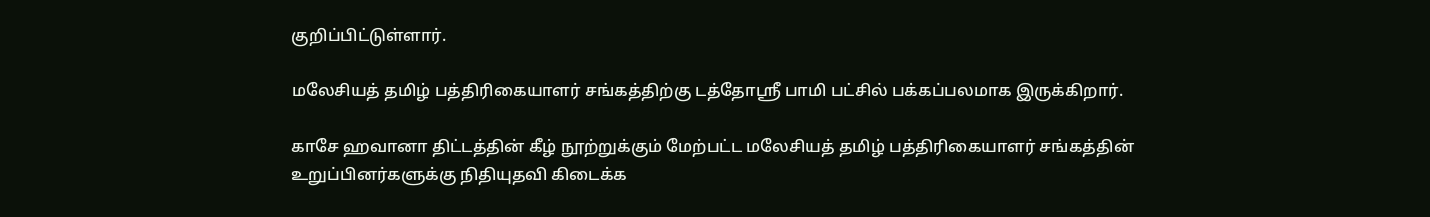குறிப்பிட்டுள்ளார்.

மலேசியத் தமிழ் பத்திரிகையாளர் சங்கத்திற்கு டத்தோஸ்ரீ பாமி பட்சில் பக்கப்பலமாக இருக்கிறார்.

காசே ஹவானா திட்டத்தின் கீழ் நூற்றுக்கும் மேற்பட்ட மலேசியத் தமிழ் பத்திரிகையாளர் சங்கத்தின் உறுப்பினர்களுக்கு நிதியுதவி கிடைக்க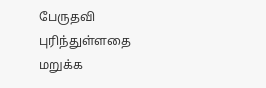பேருதவி புரிந்துள்ளதை மறுக்க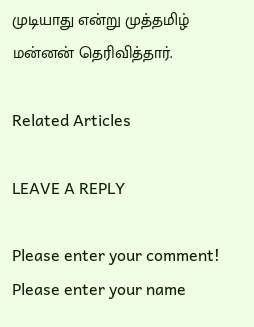முடியாது என்று முத்தமிழ் மன்னன் தெரிவித்தார்.

Related Articles

LEAVE A REPLY

Please enter your comment!
Please enter your name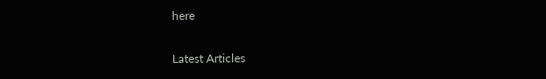here

Latest Articles